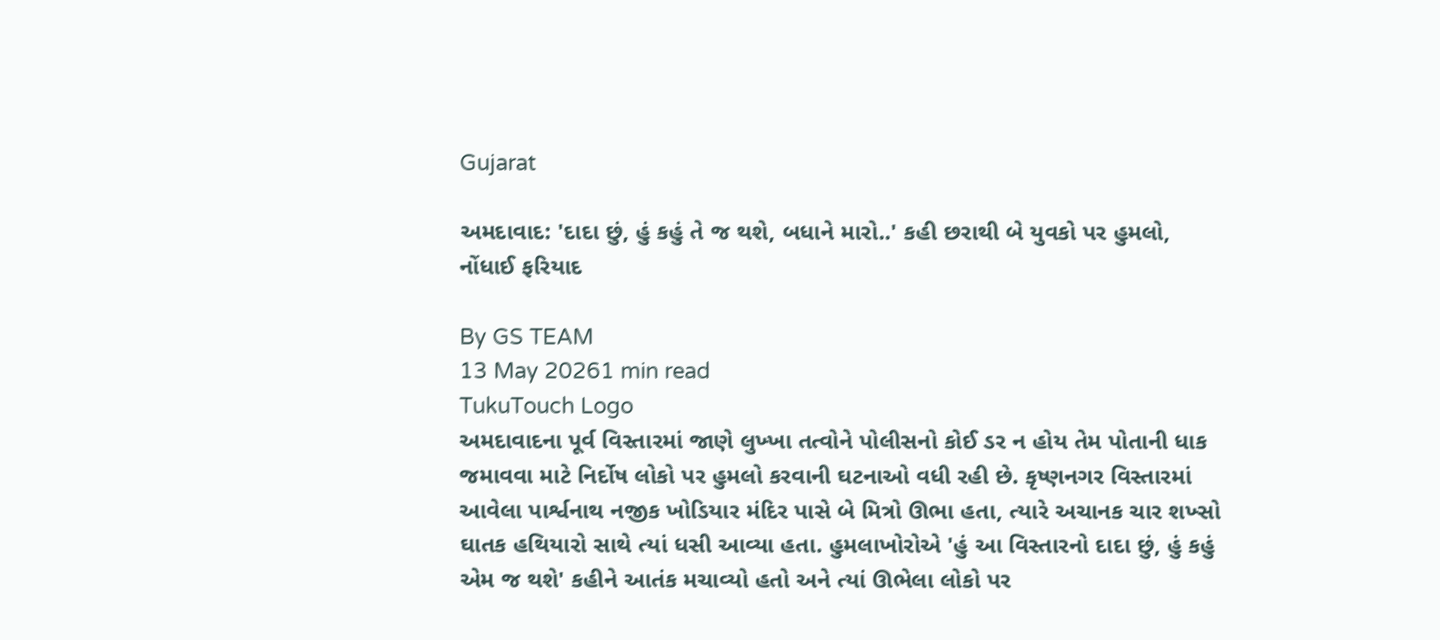Gujarat

અમદાવાદ: 'દાદા છું, હું કહું તે જ થશે, બધાને મારો..' કહી છરાથી બે યુવકો પર હુમલો, નોંધાઈ ફરિયાદ

By GS TEAM
13 May 20261 min read
TukuTouch Logo
અમદાવાદના પૂર્વ વિસ્તારમાં જાણે લુખ્ખા તત્વોને પોલીસનો કોઈ ડર ન હોય તેમ પોતાની ધાક જમાવવા માટે નિર્દોષ લોકો પર હુમલો કરવાની ઘટનાઓ વધી રહી છે. કૃષ્ણનગર વિસ્તારમાં આવેલા પાર્શ્વનાથ નજીક ખોડિયાર મંદિર પાસે બે મિત્રો ઊભા હતા, ત્યારે અચાનક ચાર શખ્સો ઘાતક હથિયારો સાથે ત્યાં ધસી આવ્યા હતા. હુમલાખોરોએ 'હું આ વિસ્તારનો દાદા છું, હું કહું એમ જ થશે' કહીને આતંક મચાવ્યો હતો અને ત્યાં ઊભેલા લોકો પર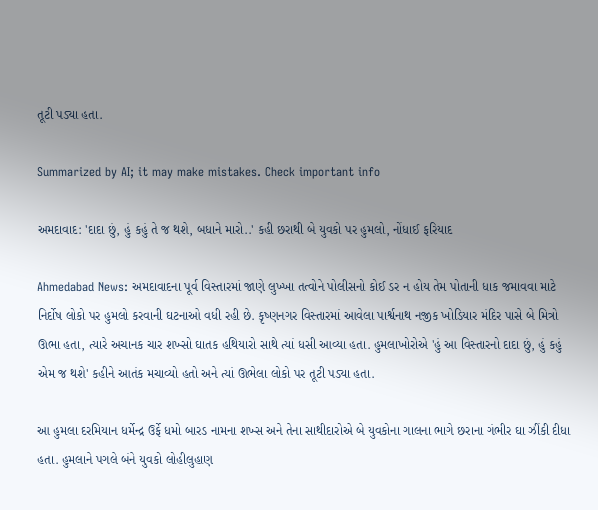તૂટી પડ્યા હતા.

Summarized by AI; it may make mistakes. Check important info

અમદાવાદ: 'દાદા છું, હું કહું તે જ થશે, બધાને મારો..' કહી છરાથી બે યુવકો પર હુમલો, નોંધાઈ ફરિયાદ

Ahmedabad News: અમદાવાદના પૂર્વ વિસ્તારમાં જાણે લુખ્ખા તત્વોને પોલીસનો કોઈ ડર ન હોય તેમ પોતાની ધાક જમાવવા માટે નિર્દોષ લોકો પર હુમલો કરવાની ઘટનાઓ વધી રહી છે. કૃષ્ણનગર વિસ્તારમાં આવેલા પાર્શ્વનાથ નજીક ખોડિયાર મંદિર પાસે બે મિત્રો ઊભા હતા, ત્યારે અચાનક ચાર શખ્સો ઘાતક હથિયારો સાથે ત્યાં ધસી આવ્યા હતા. હુમલાખોરોએ 'હું આ વિસ્તારનો દાદા છું, હું કહું એમ જ થશે' કહીને આતંક મચાવ્યો હતો અને ત્યાં ઊભેલા લોકો પર તૂટી પડ્યા હતા.

આ હુમલા દરમિયાન ધર્મેન્દ્ર ઉર્ફે ધમો બારડ નામના શખ્સ અને તેના સાથીદારોએ બે યુવકોના ગાલના ભાગે છરાના ગંભીર ઘા ઝીંકી દીધા હતા. હુમલાને પગલે બંને યુવકો લોહીલુહાણ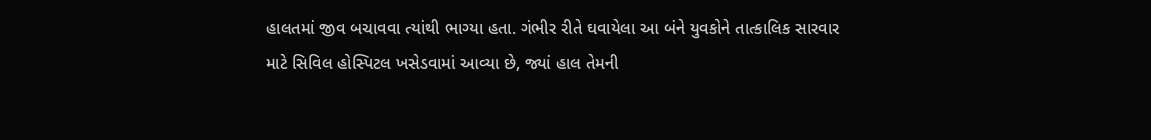હાલતમાં જીવ બચાવવા ત્યાંથી ભાગ્યા હતા. ગંભીર રીતે ઘવાયેલા આ બંને યુવકોને તાત્કાલિક સારવાર માટે સિવિલ હોસ્પિટલ ખસેડવામાં આવ્યા છે, જ્યાં હાલ તેમની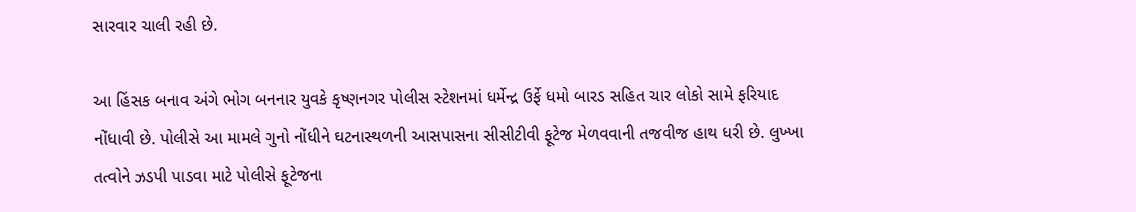સારવાર ચાલી રહી છે.

આ હિંસક બનાવ અંગે ભોગ બનનાર યુવકે કૃષ્ણનગર પોલીસ સ્ટેશનમાં ધર્મેન્દ્ર ઉર્ફે ધમો બારડ સહિત ચાર લોકો સામે ફરિયાદ નોંધાવી છે. પોલીસે આ મામલે ગુનો નોંધીને ઘટનાસ્થળની આસપાસના સીસીટીવી ફૂટેજ મેળવવાની તજવીજ હાથ ધરી છે. લુખ્ખા તત્વોને ઝડપી પાડવા માટે પોલીસે ફૂટેજના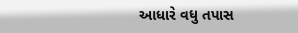આધારે વધુ તપાસ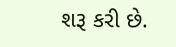શરૂ કરી છે.